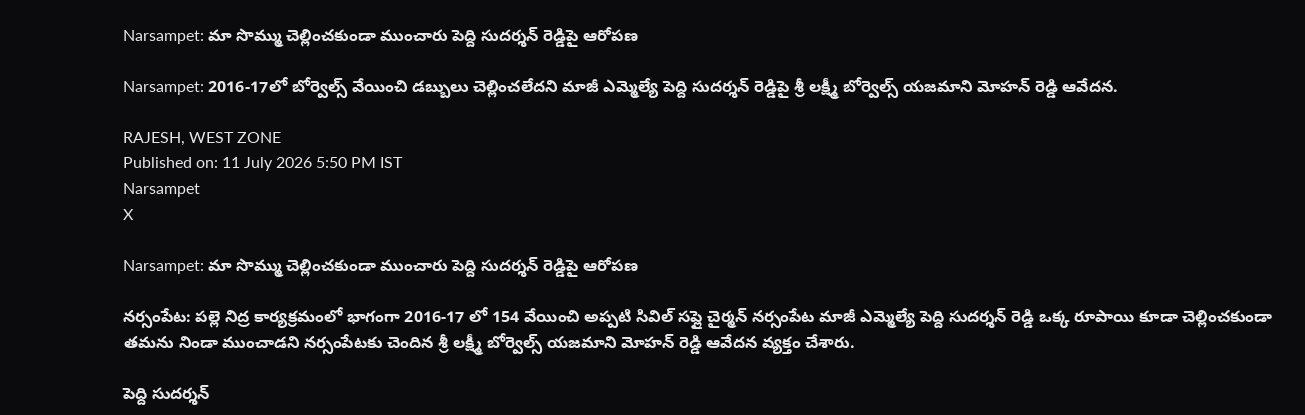Narsampet: మా సొమ్ము చెల్లించకుండా ముంచారు పెద్ది సుదర్శన్ రెడ్డిపై ఆరోపణ

Narsampet: 2016-17లో బోర్వెల్స్ వేయించి డబ్బులు చెల్లించలేదని మాజీ ఎమ్మెల్యే పెద్ది సుదర్శన్ రెడ్డిపై శ్రీ లక్ష్మీ బోర్వెల్స్ యజమాని మోహన్ రెడ్డి ఆవేదన.

RAJESH, WEST ZONE
Published on: 11 July 2026 5:50 PM IST
Narsampet
X

Narsampet: మా సొమ్ము చెల్లించకుండా ముంచారు పెద్ది సుదర్శన్ రెడ్డిపై ఆరోపణ

నర్సంపేట: పల్లె నిద్ర కార్యక్రమంలో భాగంగా 2016-17 లో 154 వేయించి అప్పటి సివిల్ సప్లై చైర్మన్ నర్సంపేట మాజీ ఎమ్మెల్యే పెద్ది సుదర్శన్ రెడ్డి ఒక్క రూపాయి కూడా చెల్లించకుండా తమను నిండా ముంచాడని నర్సంపేటకు చెందిన శ్రీ లక్ష్మీ బోర్వెల్స్ యజమాని మోహన్ రెడ్డి ఆవేదన వ్యక్తం చేశారు.

పెద్ది సుదర్శన్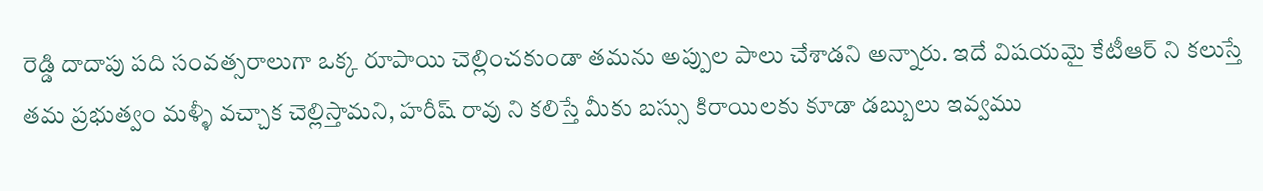రెడ్డి దాదాపు పది సంవత్సరాలుగా ఒక్క రూపాయి చెల్లించకుండా తమను అప్పుల పాలు చేశాడని అన్నారు. ఇదే విషయమై కేటీఆర్ ని కలుస్తే తమ ప్రభుత్వం మళ్ళీ వచ్చాక చెల్లిస్తామని, హరీష్ రావు ని కలిస్తే మీకు బస్సు కిరాయిలకు కూడా డబ్బులు ఇవ్వము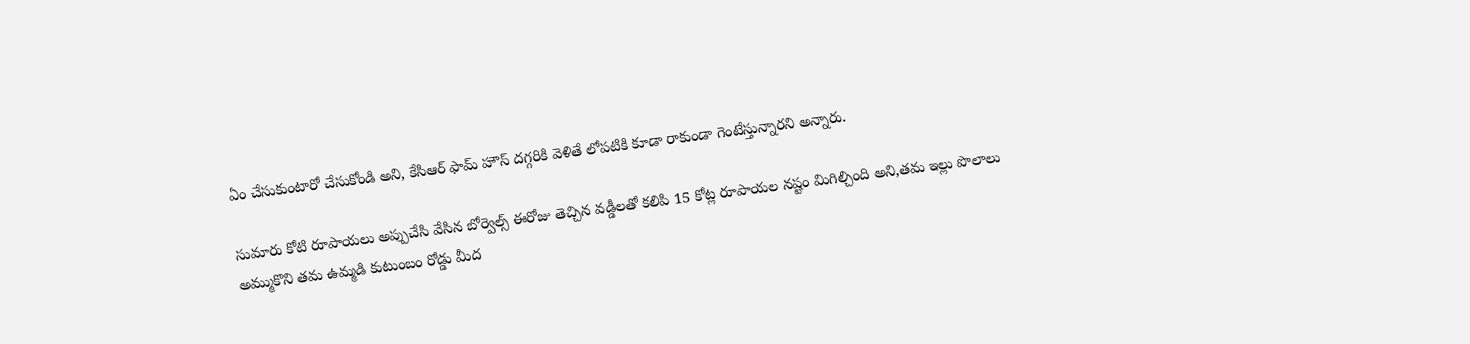ఏం చేసుకుంటారో చేసుకోండి అని, కేసిఆర్ ఫామ్ హౌస్ దగ్గరికి వెళితే లోపటికి కూడా రాకుండా గెంటేస్తున్నారని అన్నారు.

సుమారు కోటి రూపాయలు అప్పుచేసి వేసిన బోర్వెల్స్ ఈరోజు తెచ్చిన వడ్డీలతో కలిపి 15 కోట్ల రూపాయల నష్టం మిగిల్చింది అని,తమ ఇల్లు పొలాలు అమ్ముకొని తమ ఉమ్మడి కుటుంబం రోడ్డు మీద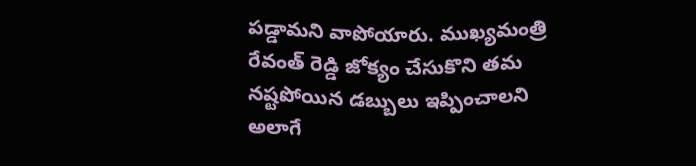పడ్డామని వాపోయారు. ముఖ్యమంత్రి రేవంత్ రెడ్డి జోక్యం చేసుకొని తమ నష్టపోయిన డబ్బులు ఇప్పించాలని అలాగే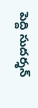పెద్ది సుదర్శన్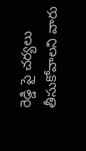రెడ్డి పై చర్యలు తీసుకోవాలని వారు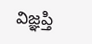విజ్ఞప్తి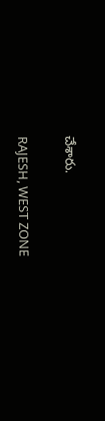చేశారు.

RAJESH, WEST ZONE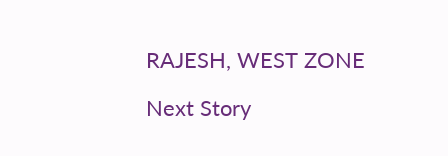RAJESH, WEST ZONE

Next Story